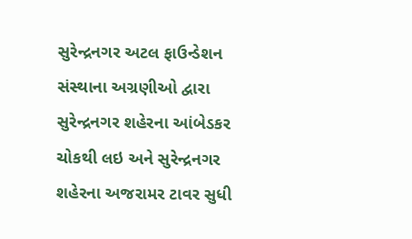સુરેન્દ્રનગર અટલ ફાઉન્ડેશન સંસ્થાના અગ્રણીઓ દ્વારા સુરેન્દ્રનગર શહેરના આંબેડકર ચોકથી લઇ અને સુરેન્દ્રનગર શહેરના અજરામર ટાવર સુધી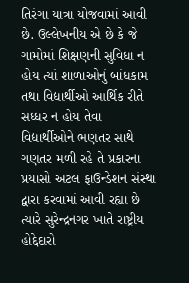તિરંગા યાત્રા યોજવામાં આવી છે. ઉલ્લેખનીય એ છે કે જે ગામોમાં શિક્ષણની સુવિધા ન હોય ત્યાં શાળાઓનું બાંધકામ તથા વિદ્યાર્થીઓ આર્થિક રીતે સધ્ધર ન હોય તેવા વિદ્યાર્થીઓને ભણતર સાથે ગણતર મળી રહે તે પ્રકારના પ્રયાસો અટલ ફાઉન્ડેશન સંસ્થા દ્વારા કરવામાં આવી રહ્યા છે ત્યારે સુરેન્દ્રનગર ખાતે રાષ્ટ્રીય હોદ્દેદારો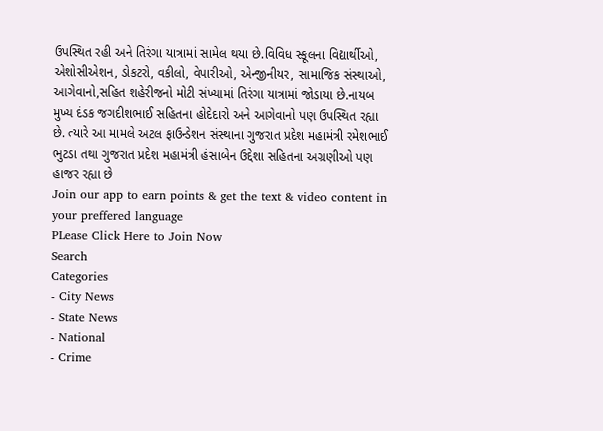ઉપસ્થિત રહી અને તિરંગા યાત્રામાં સામેલ થયા છે.વિવિધ સ્કૂલના વિદ્યાર્થીઓ, એશોસીએશન, ડોકટરો, વકીલો, વેપારીઓ, એન્જીનીયર, સામાજિક સંસ્થાઓ, આગેવાનો,સહિત શહેરીજનો મોટી સંખ્યામાં તિરંગા યાત્રામાં જોડાયા છે.નાયબ મુખ્ય દંડક જગદીશભાઈ સહિતના હોદેદારો અને આગેવાનો પણ ઉપસ્થિત રહ્યા છે. ત્યારે આ મામલે અટલ ફાઉન્ડેશન સંસ્થાના ગુજરાત પ્રદેશ મહામંત્રી રમેશભાઈ ભુટડા તથા ગુજરાત પ્રદેશ મહામંત્રી હંસાબેન ઉદ્દેશા સહિતના અગ્રણીઓ પણ હાજર રહ્યા છે
Join our app to earn points & get the text & video content in your preffered language
PLease Click Here to Join Now
Search
Categories
- City News
- State News
- National
- Crime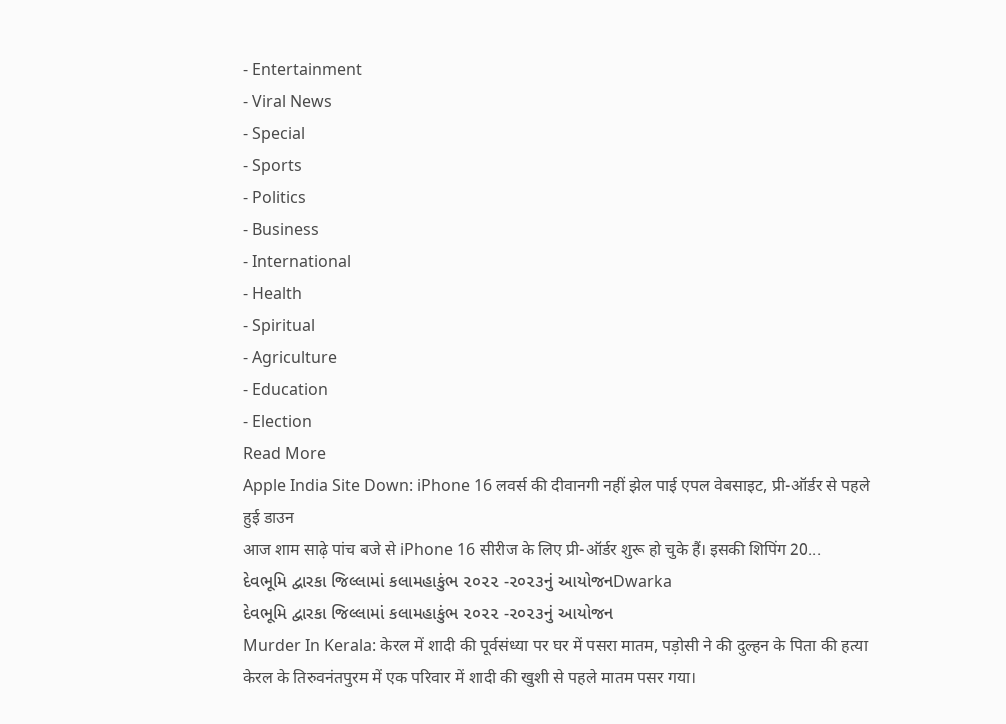- Entertainment
- Viral News
- Special
- Sports
- Politics
- Business
- International
- Health
- Spiritual
- Agriculture
- Education
- Election
Read More
Apple India Site Down: iPhone 16 लवर्स की दीवानगी नहीं झेल पाई एपल वेबसाइट, प्री-ऑर्डर से पहले हुई डाउन
आज शाम साढ़े पांच बजे से iPhone 16 सीरीज के लिए प्री-ऑर्डर शुरू हो चुके हैं। इसकी शिपिंग 20...
દેવભૂમિ દ્વારકા જિલ્લામાં કલામહાકુંભ ૨૦૨૨ -૨૦૨૩નું આયોજનDwarka
દેવભૂમિ દ્વારકા જિલ્લામાં કલામહાકુંભ ૨૦૨૨ -૨૦૨૩નું આયોજન
Murder In Kerala: केरल में शादी की पूर्वसंध्या पर घर में पसरा मातम, पड़ोसी ने की दुल्हन के पिता की हत्या
केरल के तिरुवनंतपुरम में एक परिवार में शादी की खुशी से पहले मातम पसर गया।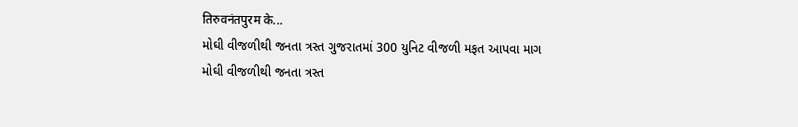तिरुवनंतपुरम के...
મોઘી વીજળીથી જનતા ત્રસ્ત ગુજરાતમાં 300 યુનિટ વીજળી મફત આપવા માગ
મોઘી વીજળીથી જનતા ત્રસ્ત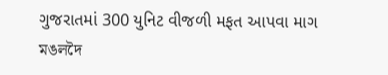ગુજરાતમાં 300 યુનિટ વીજળી મફત આપવા માગ
মঙলদৈ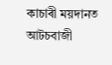কাচাৰী ময়দানত আটচবাজী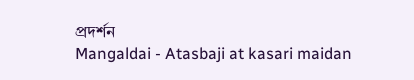প্ৰদৰ্শন
Mangaldai - Atasbaji at kasari maidan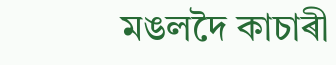মঙলদৈ কাচাৰী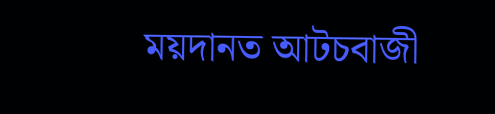ময়দানত আটচবাজী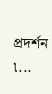প্ৰদৰ্শন ৷...